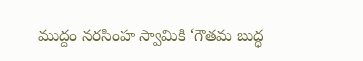ముద్దం న‌ర‌సింహ స్వామికి ‘గౌతమ బుద్ధ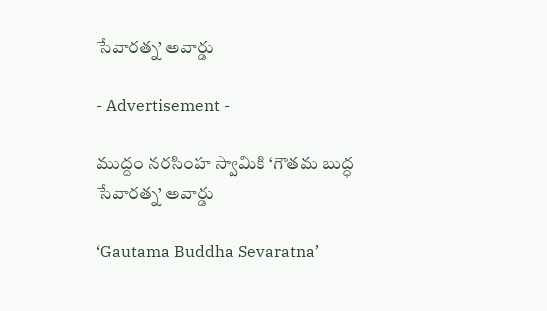సేవారత్న’ అవార్డు

- Advertisement -

ముద్దం న‌ర‌సింహ స్వామికి ‘గౌతమ బుద్ధ సేవారత్న’ అవార్డు

‘Gautama Buddha Sevaratna’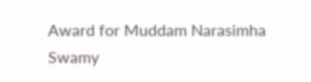Award for Muddam Narasimha Swamy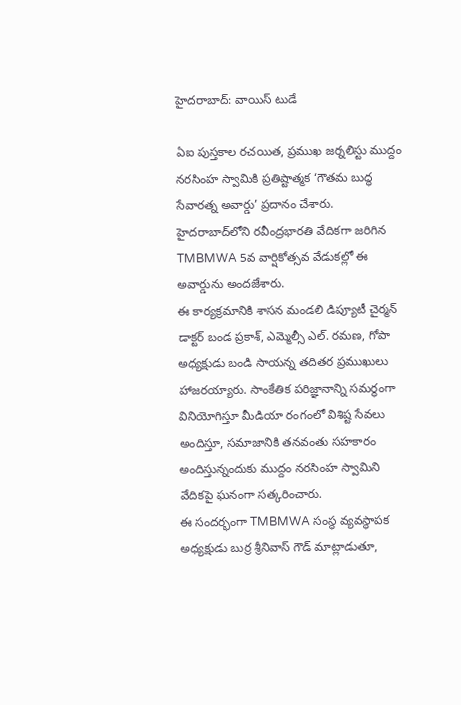హైదరాబాద్‌: వాయిస్ టుడే

ఏఐ పుస్తకాల రచయిత, ప్రముఖ జర్నలిస్టు ముద్దం న‌ర‌సింహ స్వామికి ప్రతిష్టాత్మక ‘గౌతమ బుద్ధ సేవారత్న అవార్డు’ ప్రదానం చేశారు. హైదరాబాద్‌లోని రవీంద్రభారతి వేదికగా జరిగిన TMBMWA 5వ వార్షికోత్సవ వేడుకల్లో ఈ అవార్డును అందజేశారు.
ఈ కార్యక్రమానికి శాసన మండలి డిప్యూటీ చైర్మన్ డాక్టర్ బండ ప్రకాశ్, ఎమ్మెల్సీ ఎల్. రమణ, గోపా అధ్యక్షుడు బండి సాయన్న తదితర ప్రముఖులు హాజరయ్యారు. సాంకేతిక పరిజ్ఞానాన్ని సమర్థంగా వినియోగిస్తూ మీడియా రంగంలో విశిష్ట సేవలు అందిస్తూ, సమాజానికి తనవంతు సహకారం అందిస్తున్నందుకు ముద్దం న‌ర‌సింహ స్వామిని వేదికపై ఘనంగా సత్కరించారు.
ఈ సందర్భంగా TMBMWA సంస్థ వ్యవస్థాపక అధ్యక్షుడు బుర్ర శ్రీనివాస్ గౌడ్ మాట్లాడుతూ,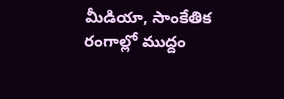మీడియా, సాంకేతిక రంగాల్లో ముద్దం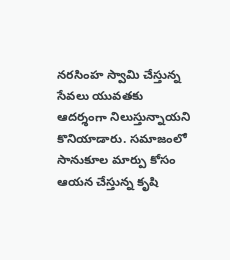న‌ర‌సింహ స్వామి చేస్తున్న సేవలు యువతకు ఆదర్శంగా నిలుస్తున్నాయని కొనియాడారు. సమాజంలో సానుకూల మార్పు కోసం ఆయన చేస్తున్న కృషి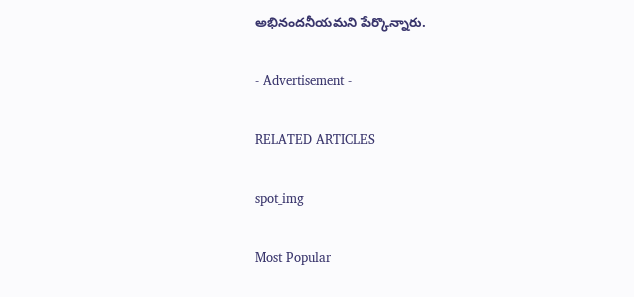అభినందనీయమని పేర్కొన్నారు.

- Advertisement -

RELATED ARTICLES

spot_img

Most Popular